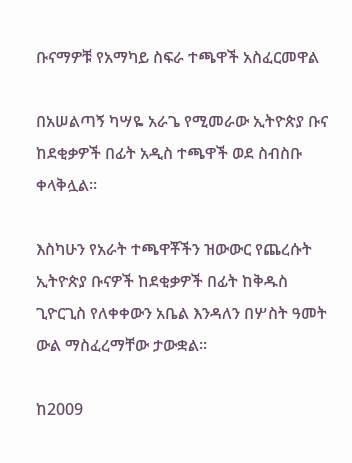ቡናማዎቹ የአማካይ ስፍራ ተጫዋች አስፈርመዋል

በአሠልጣኝ ካሣዬ አራጌ የሚመራው ኢትዮጵያ ቡና ከደቂቃዎች በፊት አዲስ ተጫዋች ወደ ስብስቡ ቀላቅሏል።

እስካሁን የአራት ተጫዋቾችን ዝውውር የጨረሱት ኢትዮጵያ ቡናዎች ከደቂቃዎች በፊት ከቅዱስ ጊዮርጊስ የለቀቀውን አቤል እንዳለን በሦስት ዓመት ውል ማስፈረማቸው ታውቋል።

ከ2009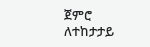ጀምሮ ለተከታታይ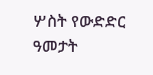ሦስት የውድድር ዓመታት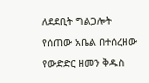ለደደቢት ግልጋሎት የሰጠው አቤል በተሰረዘው የውድድር ዘመን ቅዱስ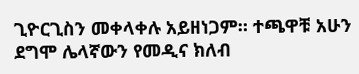ጊዮርጊስን መቀላቀሉ አይዘነጋም። ተጫዋቹ አሁን ደግሞ ሌላኛውን የመዲና ክለብ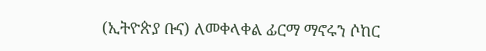(ኢትዮጵያ ቡና) ለመቀላቀል ፊርማ ማኖሩን ሶከር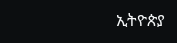ኢትዮጵያ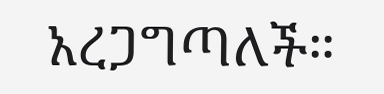አረጋግጣለች።